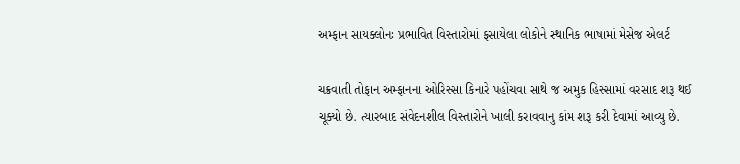અમ્ફાન સાયક્લોનઃ પ્રભાવિત વિસ્તારોમાં ફસાયેલા લોકોને સ્થાનિક ભાષામાં મેસેજ એલર્ટ

ચક્રવાતી તોફાન અમ્ફાનના ઓરિસ્સા કિનારે પહોંચવા સાથે જ અમુક હિસ્સામાં વરસાદ શરૂ થઈ ચૂક્યો છે. ત્યારબાદ સંવેદનશીલ વિસ્તારોને ખાલી કરાવવાનુ કાંમ શરૂ કરી દેવામાં આવ્યુ છે.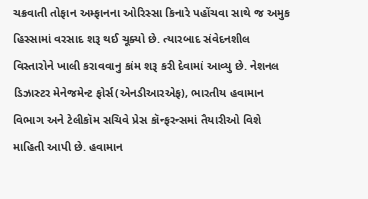ચક્રવાતી તોફાન અમ્ફાનના ઓરિસ્સા કિનારે પહોંચવા સાથે જ અમુક હિસ્સામાં વરસાદ શરૂ થઈ ચૂક્યો છે. ત્યારબાદ સંવેદનશીલ વિસ્તારોને ખાલી કરાવવાનુ કાંમ શરૂ કરી દેવામાં આવ્યુ છે. નેશનલ ડિઝાસ્ટર મેનેજમેન્ટ ફોર્સ(એનડીઆરએફ), ભારતીય હવામાન વિભાગ અને ટેલીકૉમ સચિવે પ્રેસ કૉન્ફરન્સમાં તૈયારીઓ વિશે માહિતી આપી છે. હવામાન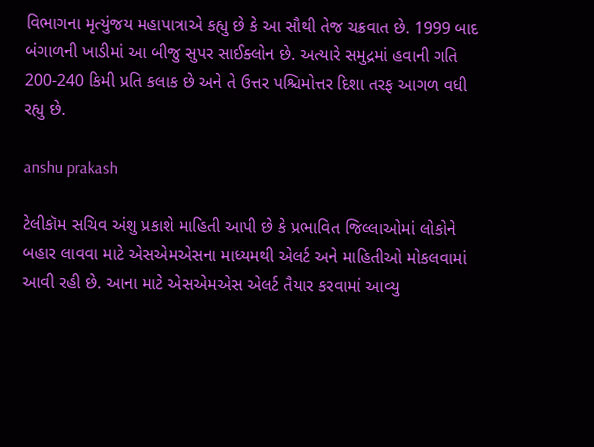વિભાગના મૃત્યુંજય મહાપાત્રાએ કહ્યુ છે કે આ સૌથી તેજ ચક્રવાત છે. 1999 બાદ બંગાળની ખાડીમાં આ બીજુ સુપર સાઈક્લોન છે. અત્યારે સમુદ્રમાં હવાની ગતિ 200-240 કિમી પ્રતિ કલાક છે અને તે ઉત્તર પશ્ચિમોત્તર દિશા તરફ આગળ વધી રહ્યુ છે.

anshu prakash

ટેલીકૉમ સચિવ અંશુ પ્રકાશે માહિતી આપી છે કે પ્રભાવિત જિલ્લાઓમાં લોકોને બહાર લાવવા માટે એસએમએસના માધ્યમથી એલર્ટ અને માહિતીઓ મોકલવામાં આવી રહી છે. આના માટે એસએમએસ એલર્ટ તૈયાર કરવામાં આવ્યુ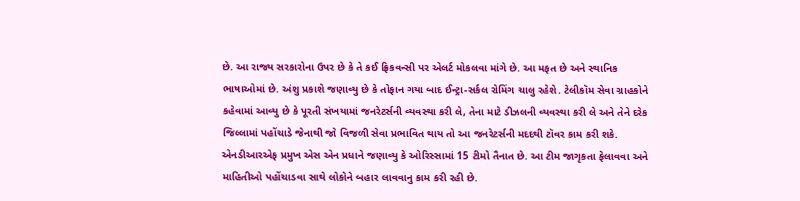છે. આ રાજ્ય સરકારોના ઉપર છે કે તે કઈ ફ્રિકવન્સી પર એલર્ટ મોકલવા માંગે છે. આ મફત છે અને સ્થાનિક ભાષાઓમાં છે. અંશુ પ્રકાશે જણાવ્યુ છે કે તોફાન ગયા બાદ ઈન્ટ્રા-સર્કલ રોમિંગ ચાલુ રહેશે. ટેલીકૉમ સેવા ગ્રાહકોને કહેવામાં આવ્યુ છે કે પૂરતી સંખયામાં જનરેટર્સની વ્યવસ્થા કરી લે, તેના માટે ડીઝલની વ્યવસ્થા કરી લે અને તેને દરેક જિલ્લામાં પહોંચાડે જેનાથી જો વિજળી સેવા પ્રભાવિત થાય તો આ જનરેટર્સની મદદથી ટૉવર કામ કરી શકે. એનડીઆરએફ પ્રમુખ એસ એન પ્રધાને જણાવ્યુ કે ઓરિસ્સામાં 15 ટીમો તૈનાત છે. આ ટીમ જાગૃકતા ફેલાવવા અને માહિતીઓ પહોંચાડવા સાથે લોકોને બહાર લાવવાનુ કામ કરી રહી છે.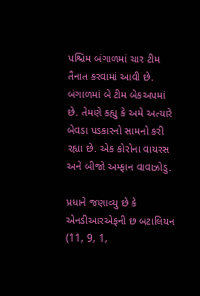પશ્ચિમ બંગાળમાં ચાર ટીમ તૈનાત કરવામાં આવી છે. બંગાળમાં બે ટીમ બેકઅપમાં છે. તેમણે કહ્યુ કે અમે અત્યારે બેવડા પડકારનો સામનો કરી રહ્યા છે. એક કોરોના વાયરસ અને બીજો અમ્ફાન વાવાઝોડુ.

પ્રધાને જણાવ્યુ છે કે એનડીઆરએફની છ બટાલિયન (11, 9, 1,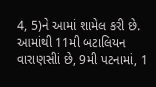4, 5)ને આમાં શામેલ કરી છે. આમાંથી 11મી બટાલિયન વારાણસીાં છે, 9મી પટનામાં, 1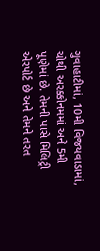ગુવાહાટીમાં, 10મી વિજયવાડામાં, ચોથી અરક્કોનમમાં અને 5મી પૂણેમાં છે. તેમની પાસે મિલિટ્રી એરપોર્ટ છે અને તેમને તરત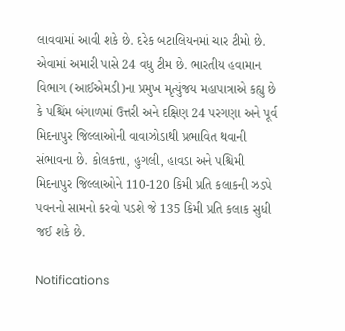લાવવામાં આવી શકે છે. દરેક બટાલિયનમાં ચાર ટીમો છે. એવામાં અમારી પાસે 24 વધુ ટીમ છે. ભારતીય હવામાન વિભાગ (આઈએમડી)ના પ્રમુખ મૃત્યુંજય મહાપાત્રાએ કહ્યુ છે કે પશ્ચિંમ બંગાળમાં ઉત્તરી અને દક્ષિણ 24 પરગણા અને પૂર્વ મિદનાપુર જિલ્લાઓની વાવાઝોડાથી પ્રભાવિત થવાની સંભાવના છે. કોલકત્તા, હુગલી, હાવડા અને પશ્ચિમી મિદનાપુર જિલ્લાઓને 110-120 કિમી પ્રતિ કલાકની ઝડપે પવનનો સામનો કરવો પડશે જે 135 કિમી પ્રતિ કલાક સુધી જઈ શકે છે.

Notifications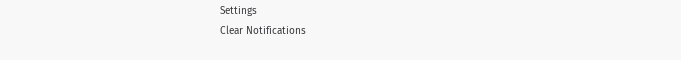Settings
Clear Notifications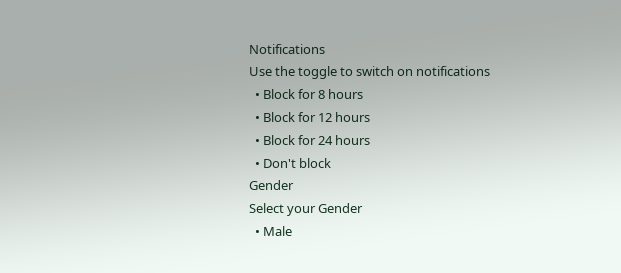Notifications
Use the toggle to switch on notifications
  • Block for 8 hours
  • Block for 12 hours
  • Block for 24 hours
  • Don't block
Gender
Select your Gender
  • Male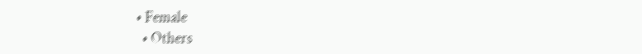• Female
  • Others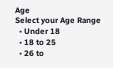Age
Select your Age Range
  • Under 18
  • 18 to 25
  • 26 to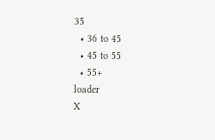35
  • 36 to 45
  • 45 to 55
  • 55+
loader
X